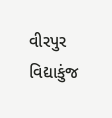વીરપુર વિદ્યાકુંજ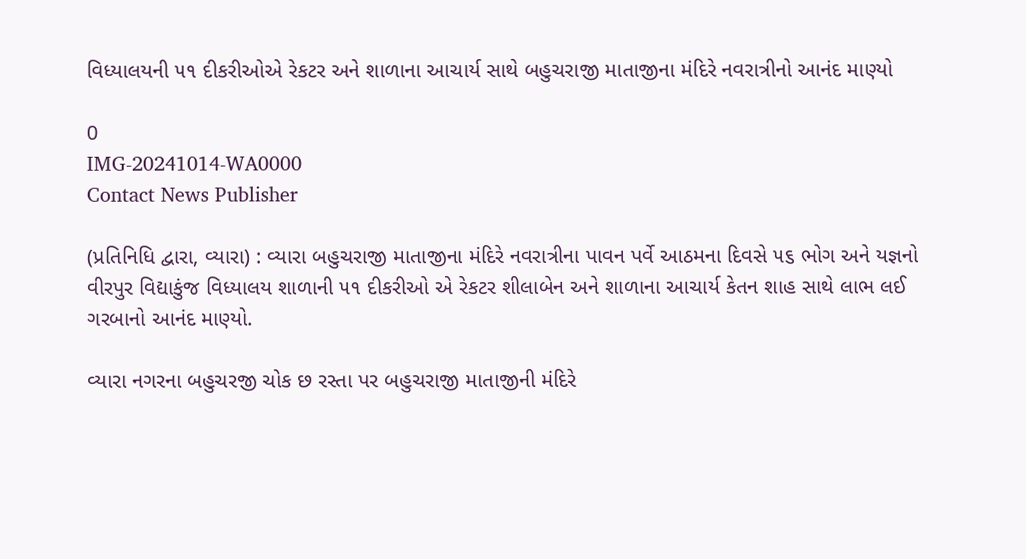વિધ્યાલયની ૫૧ દીકરીઓએ રેકટર અને શાળાના આચાર્ય સાથે બહુચરાજી માતાજીના મંદિરે નવરાત્રીનો આનંદ માણ્યો

0
IMG-20241014-WA0000
Contact News Publisher

(પ્રતિનિધિ દ્વારા, વ્યારા) : વ્યારા બહુચરાજી માતાજીના મંદિરે નવરાત્રીના પાવન પર્વે આઠમના દિવસે ૫૬ ભોગ અને યજ્ઞનો વીરપુર વિદ્યાકુંજ વિધ્યાલય શાળાની ૫૧ દીકરીઓ એ રેકટર શીલાબેન અને શાળાના આચાર્ય કેતન શાહ સાથે લાભ લઈ ગરબાનો આનંદ માણ્યો.

વ્યારા નગરના બહુચરજી ચોક છ રસ્તા પર બહુચરાજી માતાજીની મંદિરે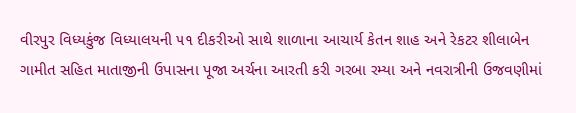વીરપુર વિધ્યકુંજ વિધ્યાલયની ૫૧ દીકરીઓ સાથે શાળાના આચાર્ય કેતન શાહ અને રેકટર શીલાબેન ગામીત સહિત માતાજીની ઉપાસના પૂજા અર્ચના આરતી કરી ગરબા રમ્યા અને નવરાત્રીની ઉજવણીમાં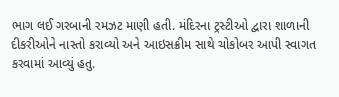ભાગ લઈ ગરબાની રમઝટ માણી હતી. મંદિરના ટ્રસ્ટીઓ દ્વારા શાળાની દીકરીઓને નાસ્તો કરાવ્યો અને આઇસક્રીમ સાથે ચોકોબર આપી સ્વાગત કરવામાં આવ્યું હતુ.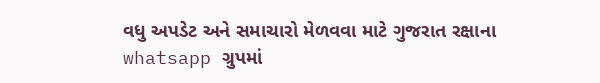વધુ અપડેટ અને સમાચારો મેળવવા માટે ગુજરાત રક્ષાના whatsapp ગ્રુપમાં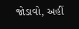જોડાવો, અહીં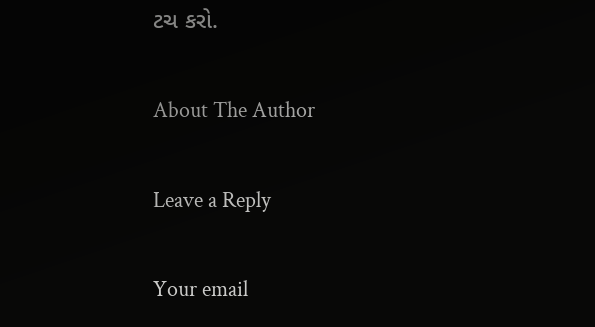ટચ કરો.

About The Author

Leave a Reply

Your email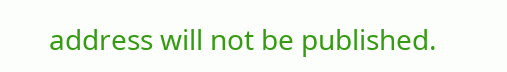address will not be published.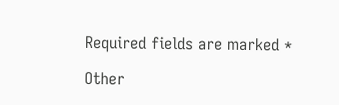Required fields are marked *

Other